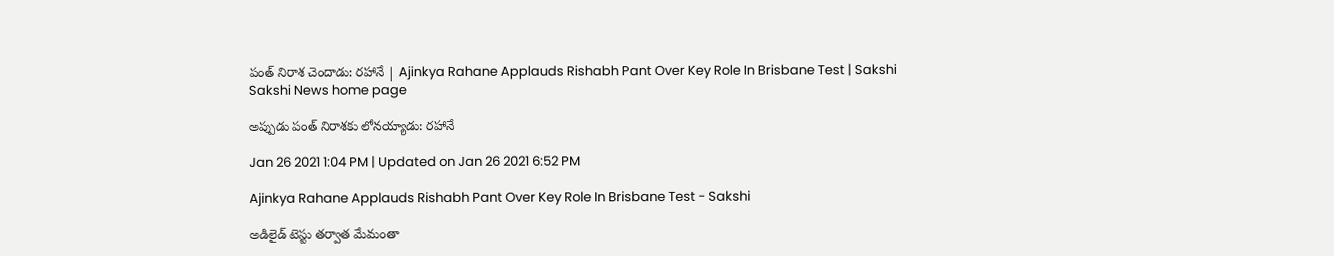పంత్‌ నిరాశ చెందాడు: రహానే | Ajinkya Rahane Applauds Rishabh Pant Over Key Role In Brisbane Test | Sakshi
Sakshi News home page

అప్పుడు పంత్‌ నిరాశకు లోనయ్యాడు: రహానే

Jan 26 2021 1:04 PM | Updated on Jan 26 2021 6:52 PM

Ajinkya Rahane Applauds Rishabh Pant Over Key Role In Brisbane Test - Sakshi

అడిలైడ్‌ టెస్టు తర్వాత మేమంతా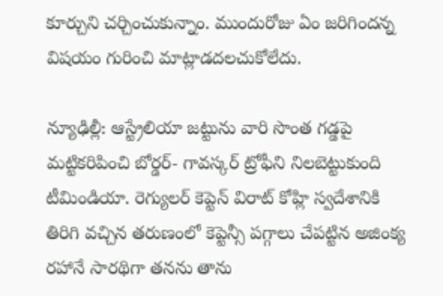కూర్చుని చర్చించుకున్నాం. ముందురోజు ఏం జరిగిందన్న విషయం గురించి మాట్లాడదలచుకోలేదు.

న్యూఢిల్లీ: ఆస్ట్రేలియా జట్టును వారి సొంత గడ్డపై మట్టికరిపించి బోర్డర్‌- గావస్కర్‌ ట్రోఫీని నిలబెట్టుకుంది టీమిండియా. రెగ్యులర్‌ కెప్టెన్‌ విరాట్‌ కోహ్లి స్వదేశానికి తిరిగి వచ్చిన తరుణంలో కెప్టెన్సీ పగ్గాలు చేపట్టిన అజింక్య రహానే సారథిగా తనను తాను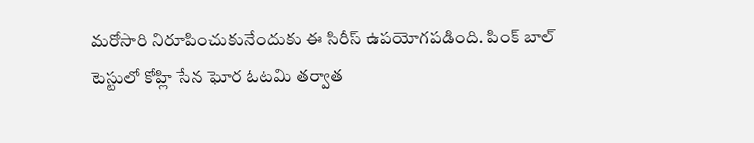మరోసారి నిరూపించుకునేందుకు ఈ సిరీస్‌ ఉపయోగపడింది. పింక్‌ బాల్‌ టెస్టులో కోహ్లి సేన ఘోర ఓటమి తర్వాత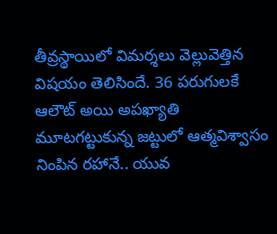తీవ్రస్థాయిలో విమర్శలు వెల్లువెత్తిన విషయం తెలిసిందే. 36 పరుగులకే ఆలౌట్‌ అయి అపఖ్యాతి మూటగట్టుకున్న జట్టులో ఆత్మవిశ్వాసం నింపిన రహానే.. యువ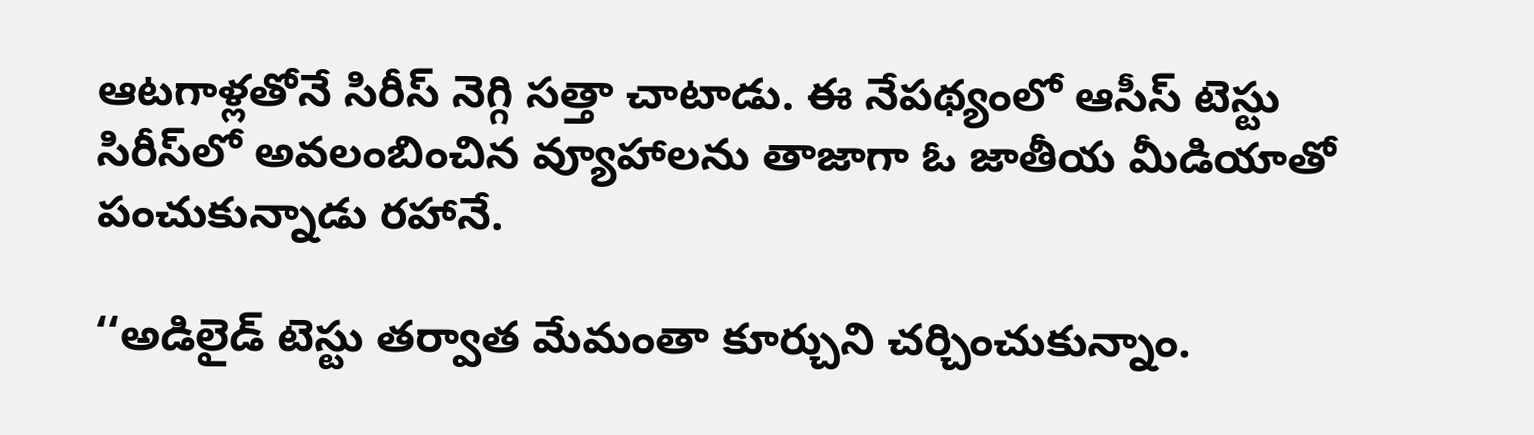ఆటగాళ్లతోనే సిరీస్‌ నెగ్గి సత్తా చాటాడు. ఈ నేపథ్యంలో ఆసీస్‌ టెస్టు సిరీస్‌లో అవలంబించిన వ్యూహాలను తాజాగా ఓ జాతీయ మీడియాతో పంచుకున్నాడు రహానే.

‘‘అడిలైడ్‌ టెస్టు తర్వాత మేమంతా కూర్చుని చర్చించుకున్నాం.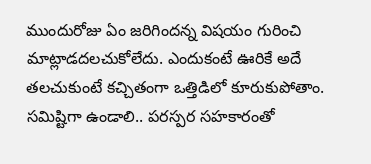ముందురోజు ఏం జరిగిందన్న విషయం గురించి మాట్లాడదలచుకోలేదు. ఎందుకంటే ఊరికే అదే తలచుకుంటే కచ్చితంగా ఒత్తిడిలో కూరుకుపోతాం. సమిష్టిగా ఉండాలి.. పరస్పర సహకారంతో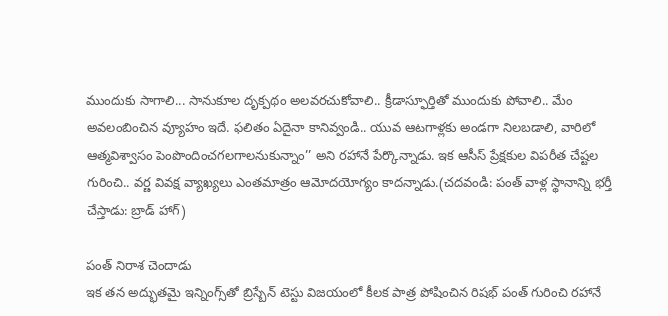ముందుకు సాగాలి... సానుకూల దృక్పథం అలవరచుకోవాలి.. క్రీడాస్ఫూర్తితో ముందుకు పోవాలి.. మేం అవలంబించిన వ్యూహం ఇదే. ఫలితం ఏదైనా కానివ్వండి.. యువ ఆటగాళ్లకు అండగా నిలబడాలి, వారిలో ఆత్మవిశ్వాసం పెంపొందించగలగాలనుకున్నాం’’ అని రహానే పేర్కొన్నాడు. ఇక ఆసీస్‌ ప్రేక్షకుల విపరీత చేష్టల గురించి.. వర్ణ వివక్ష వ్యాఖ్యలు ఎంతమాత్రం ఆమోదయోగ్యం కాదన్నాడు.(చదవండి: పంత్‌ వాళ్ల స్థానాన్ని భర్తీ చేస్తాడు: బ్రాడ్‌ హాగ్‌)

పంత్‌ నిరాశ చెందాడు
ఇక తన అద్భుతమై ఇన్నింగ్స్‌తో బ్రిస్బేన్‌ టెస్టు విజయంలో కీలక పాత్ర పోషించిన రిషభ్‌ పంత్‌ గురించి రహానే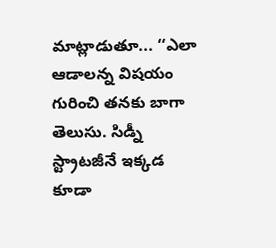మాట్లాడుతూ... ‘‘ఎలా ఆడాలన్న విషయం గురించి తనకు బాగా తెలుసు. సిడ్నీ స్ట్రాటజీనే ఇక్కడ కూడా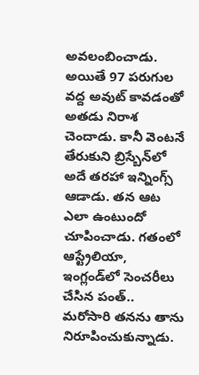అవలంబించాడు. అయితే 97 పరుగుల వద్ద అవుట్‌ కావడంతో అతడు నిరాశ చెందాడు. కానీ వెంటనే తేరుకుని బ్రిస్బేన్‌లో అదే తరహా ఇన్నింగ్స్‌ ఆడాడు. తన ఆట ఎలా ఉంటుందో చూపించాడు. గతంలో ఆస్ట్రేలియా, ఇంగ్లండ్‌లో సెంచరీలు చేసిన పంత్‌.. మరోసారి తనను తాను నిరూపించుకున్నాడు.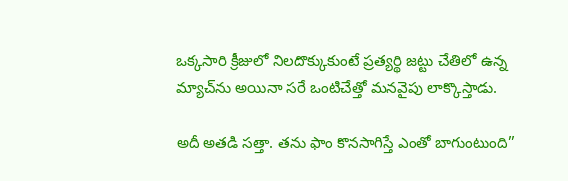ఒక్కసారి క్రీజులో నిలదొక్కుకుంటే ప్రత్యర్థి జట్టు చేతిలో ఉన్న మ్యాచ్‌ను అయినా సరే ఒంటిచేత్తో మనవైపు లాక్కొస్తాడు.

అదీ అతడి సత్తా. తను ఫాం కొనసాగిస్తే ఎంతో బాగుంటుంది’’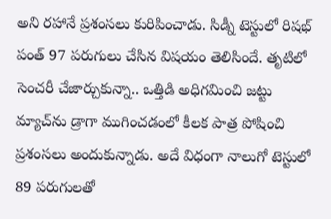అని రహానే ప్రశంసలు కురిపించాడు. సిడ్నీ టెస్టులో రిషభ్‌ పంత్‌ 97 పరుగులు చేసిన విషయం తెలిసిందే. తృటిలో సెంచరీ చేజార్చుకున్నా.. ఒత్తిడి అధిగమించి జట్టు మ్యాచ్‌ను డ్రాగా ముగించడంలో కీలక పాత్ర పోషించి ప్రశంసలు అందుకున్నాడు. అదే విధంగా నాలుగో టెస్టులో 89 పరుగులతో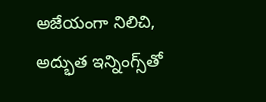అజేయంగా నిలిచి, అద్భుత ఇన్నింగ్స్‌తో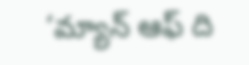‘మ్యాన్‌ ఆఫ్‌ ది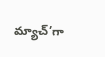మ్యాచ్’గా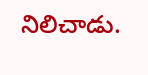నిలిచాడు.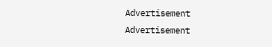Advertisement
Advertisement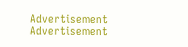Advertisement
Advertisement